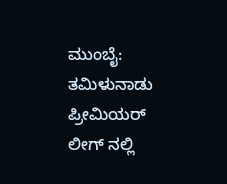ಮುಂಬೈ: ತಮಿಳುನಾಡು ಪ್ರೀಮಿಯರ್ ಲೀಗ್ ನಲ್ಲಿ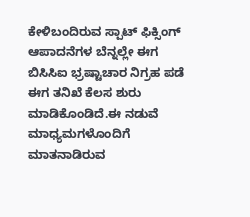ಕೇಳಿಬಂದಿರುವ ಸ್ಪಾಟ್ ಫಿಕ್ಸಿಂಗ್ ಆಪಾದನೆಗಳ ಬೆನ್ನಲ್ಲೇ ಈಗ ಬಿಸಿಸಿಐ ಭ್ರಷ್ಟಾಚಾರ ನಿಗ್ರಹ ಪಡೆ ಈಗ ತನಿಖೆ ಕೆಲಸ ಶುರು ಮಾಡಿಕೊಂಡಿದೆ.ಈ ನಡುವೆ ಮಾಧ್ಯಮಗಳೊಂದಿಗೆ ಮಾತನಾಡಿರುವ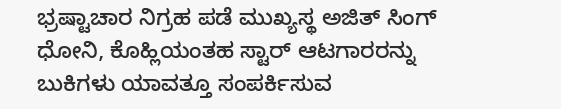ಭ್ರಷ್ಟಾಚಾರ ನಿಗ್ರಹ ಪಡೆ ಮುಖ್ಯಸ್ಥ ಅಜಿತ್ ಸಿಂಗ್ ಧೋನಿ, ಕೊಹ್ಲಿಯಂತಹ ಸ್ಟಾರ್ ಆಟಗಾರರನ್ನು ಬುಕಿಗಳು ಯಾವತ್ತೂ ಸಂಪರ್ಕಿಸುವ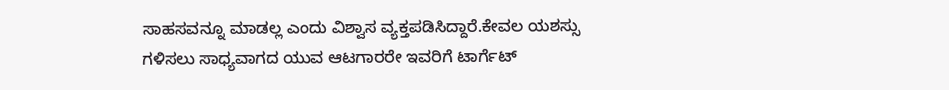ಸಾಹಸವನ್ನೂ ಮಾಡಲ್ಲ ಎಂದು ವಿಶ್ವಾಸ ವ್ಯಕ್ತಪಡಿಸಿದ್ದಾರೆ.ಕೇವಲ ಯಶಸ್ಸು ಗಳಿಸಲು ಸಾಧ್ಯವಾಗದ ಯುವ ಆಟಗಾರರೇ ಇವರಿಗೆ ಟಾರ್ಗೆಟ್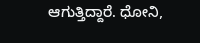ಆಗುತ್ತಿದ್ದಾರೆ. ಧೋನಿ,